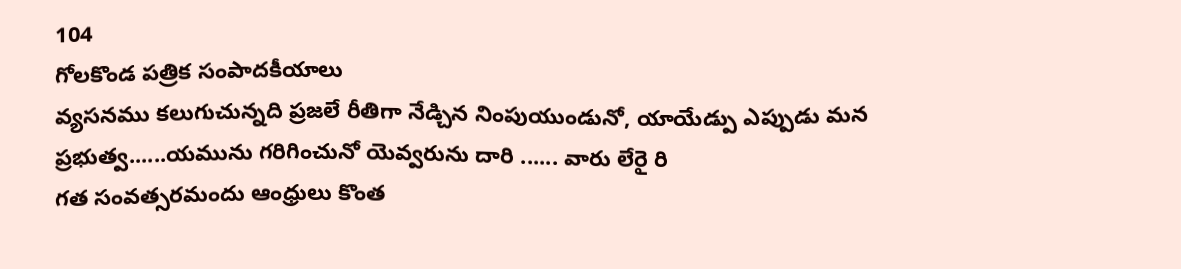104
గోలకొండ పత్రిక సంపాదకీయాలు
వ్యసనము కలుగుచున్నది ప్రజలే రీతిగా నేడ్చిన నింపుయుండునో, యాయేడ్పు ఎప్పుడు మన ప్రభుత్వ......యమును గరిగించునో యెవ్వరును దారి ...... వారు లేరై రి
గత సంవత్సరమందు ఆంధ్రులు కొంత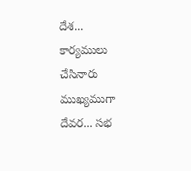దేశ... కార్యములు చేసినారు ముఖ్యముగా దేవర... సభ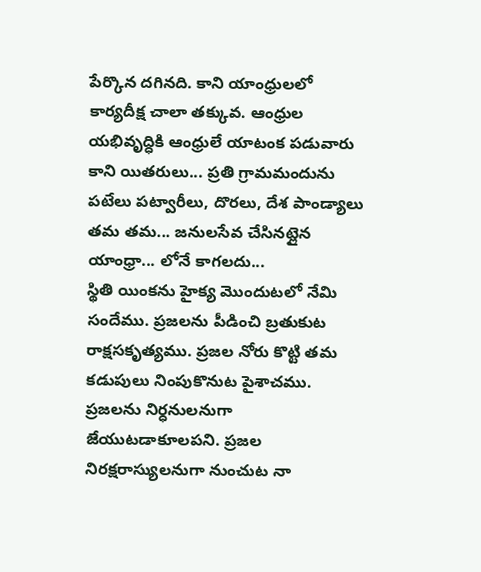పేర్కొన దగినది. కాని యాంధ్రులలో కార్యదీక్ష చాలా తక్కువ. ఆంధ్రుల యభివృద్ధికి ఆంధ్రులే యాటంక పడువారు కాని యితరులు... ప్రతి గ్రామమందును పటేలు పట్వారీలు, దొరలు, దేశ పాండ్యాలు తమ తమ... జనులసేవ చేసినట్లైన యాంధ్రా... లోనే కాగలదు...
స్థితి యింకను హైక్య మొందుటలో నేమి సందేము. ప్రజలను పీడించి బ్రతుకుట రాక్షసకృత్యము. ప్రజల నోరు కొట్టి తమ కడుపులు నింపుకొనుట పైశాచము. ప్రజలను నిర్ధనులనుగా జేయుటడాకూలపని. ప్రజల నిరక్షరాస్యులనుగా నుంచుట నా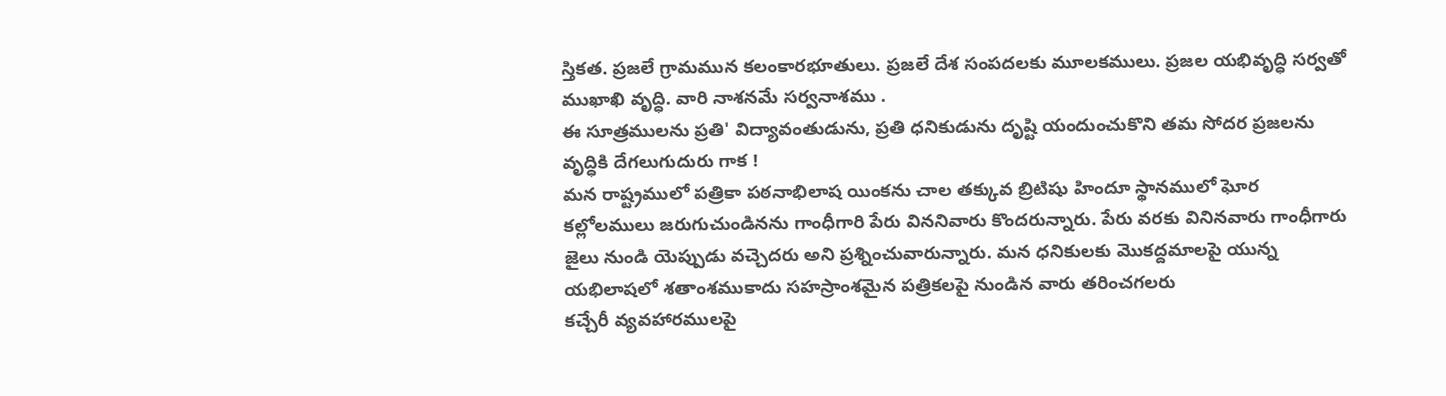స్తికత. ప్రజలే గ్రామమున కలంకారభూతులు. ప్రజలే దేశ సంపదలకు మూలకములు. ప్రజల యభివృద్ధి సర్వతో ముఖాఖి వృద్ధి. వారి నాశనమే సర్వనాశము .
ఈ సూత్రములను ప్రతి' విద్యావంతుడును, ప్రతి ధనికుడును దృష్టి యందుంచుకొని తమ సోదర ప్రజలను వృద్ధికి దేగలుగుదురు గాక !
మన రాష్ట్రములో పత్రికా పఠనాభిలాష యింకను చాల తక్కువ బ్రిటిషు హిందూ స్థానములో ఘోర కల్లోలములు జరుగుచుండినను గాంధీగారి పేరు విననివారు కొందరున్నారు. పేరు వరకు వినినవారు గాంధీగారు జైలు నుండి యెప్పుడు వచ్చెదరు అని ప్రశ్నించువారున్నారు. మన ధనికులకు మొకద్దమాలపై యున్న యభిలాషలో శతాంశముకాదు సహస్రాంశమైన పత్రికలపై నుండిన వారు తరించగలరు
కచ్చేరీ వ్యవహారములపై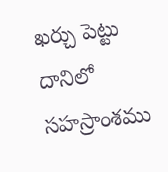ఖర్చు పెట్టు దానిలో సహస్రాంశము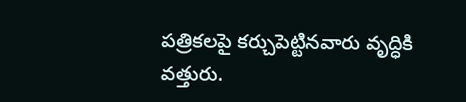పత్రికలపై కర్చుపెట్టినవారు వృద్ధికి వత్తురు.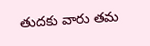తుదకు వారు తమ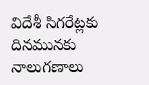విదేశీ సిగరేట్లకు దినమునకు నాలుగణాలు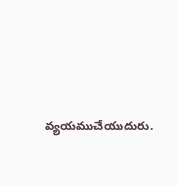వ్యయముచేయుదురు.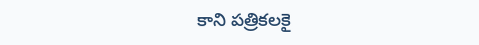కాని పత్రికలకై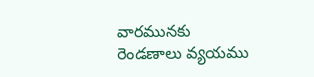వారమునకు రెండణాలు వ్యయము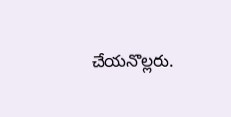చేయనొల్లరు.